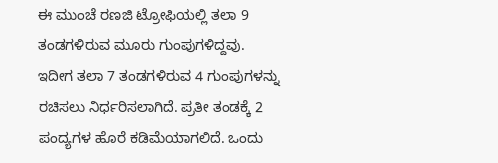ಈ ಮುಂಚೆ ರಣಜಿ ಟ್ರೋಫಿಯಲ್ಲಿ ತಲಾ 9 ತಂಡಗಳಿರುವ ಮೂರು ಗುಂಪುಗಳಿದ್ದವು. ಇದೀಗ ತಲಾ 7 ತಂಡಗಳಿರುವ 4 ಗುಂಪುಗಳನ್ನು ರಚಿಸಲು ನಿರ್ಧರಿಸಲಾಗಿದೆ. ಪ್ರತೀ ತಂಡಕ್ಕೆ 2 ಪಂದ್ಯಗಳ ಹೊರೆ ಕಡಿಮೆಯಾಗಲಿದೆ. ಒಂದು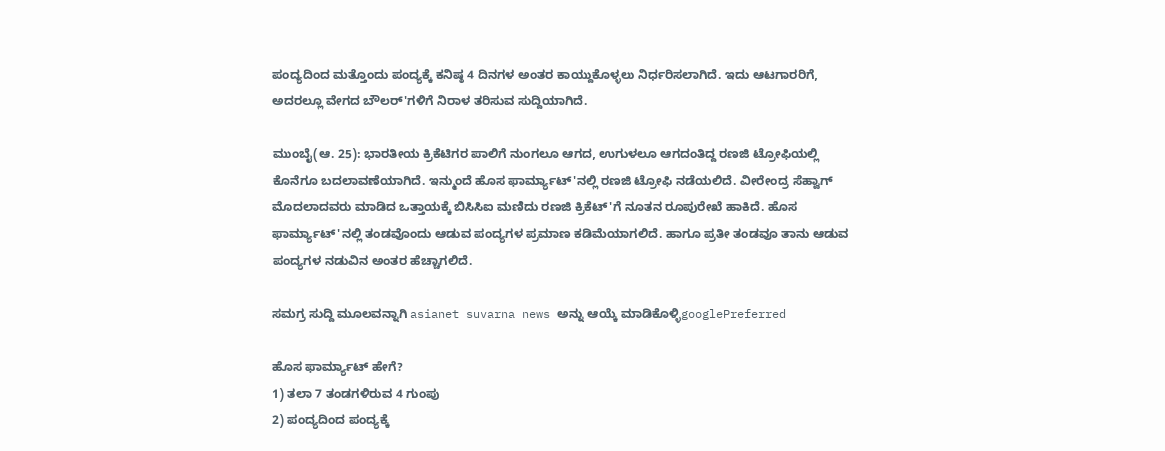ಪಂದ್ಯದಿಂದ ಮತ್ತೊಂದು ಪಂದ್ಯಕ್ಕೆ ಕನಿಷ್ಠ 4 ದಿನಗಳ ಅಂತರ ಕಾಯ್ದುಕೊಳ್ಳಲು ನಿರ್ಧರಿಸಲಾಗಿದೆ. ಇದು ಆಟಗಾರರಿಗೆ, ಅದರಲ್ಲೂ ವೇಗದ ಬೌಲರ್'ಗಳಿಗೆ ನಿರಾಳ ತರಿಸುವ ಸುದ್ದಿಯಾಗಿದೆ.

ಮುಂಬೈ(ಆ. 25): ಭಾರತೀಯ ಕ್ರಿಕೆಟಿಗರ ಪಾಲಿಗೆ ನುಂಗಲೂ ಆಗದ, ಉಗುಳಲೂ ಆಗದಂತಿದ್ದ ರಣಜಿ ಟ್ರೋಫಿಯಲ್ಲಿ ಕೊನೆಗೂ ಬದಲಾವಣೆಯಾಗಿದೆ. ಇನ್ಮುಂದೆ ಹೊಸ ಫಾರ್ಮ್ಯಾಟ್'ನಲ್ಲಿ ರಣಜಿ ಟ್ರೋಫಿ ನಡೆಯಲಿದೆ. ವೀರೇಂದ್ರ ಸೆಹ್ವಾಗ್ ಮೊದಲಾದವರು ಮಾಡಿದ ಒತ್ತಾಯಕ್ಕೆ ಬಿಸಿಸಿಐ ಮಣಿದು ರಣಜಿ ಕ್ರಿಕೆಟ್'ಗೆ ನೂತನ ರೂಪುರೇಖೆ ಹಾಕಿದೆ. ಹೊಸ ಫಾರ್ಮ್ಯಾಟ್'ನಲ್ಲಿ ತಂಡವೊಂದು ಆಡುವ ಪಂದ್ಯಗಳ ಪ್ರಮಾಣ ಕಡಿಮೆಯಾಗಲಿದೆ. ಹಾಗೂ ಪ್ರತೀ ತಂಡವೂ ತಾನು ಆಡುವ ಪಂದ್ಯಗಳ ನಡುವಿನ ಅಂತರ ಹೆಚ್ಚಾಗಲಿದೆ.

ಸಮಗ್ರ ಸುದ್ದಿ ಮೂಲವನ್ನಾಗಿ asianet suvarna news ಅನ್ನು ಆಯ್ಕೆ ಮಾಡಿಕೊಳ್ಳಿgooglePreferred

ಹೊಸ ಫಾರ್ಮ್ಯಾಟ್ ಹೇಗೆ?
1) ತಲಾ 7 ತಂಡಗಳಿರುವ 4 ಗುಂಪು
2) ಪಂದ್ಯದಿಂದ ಪಂದ್ಯಕ್ಕೆ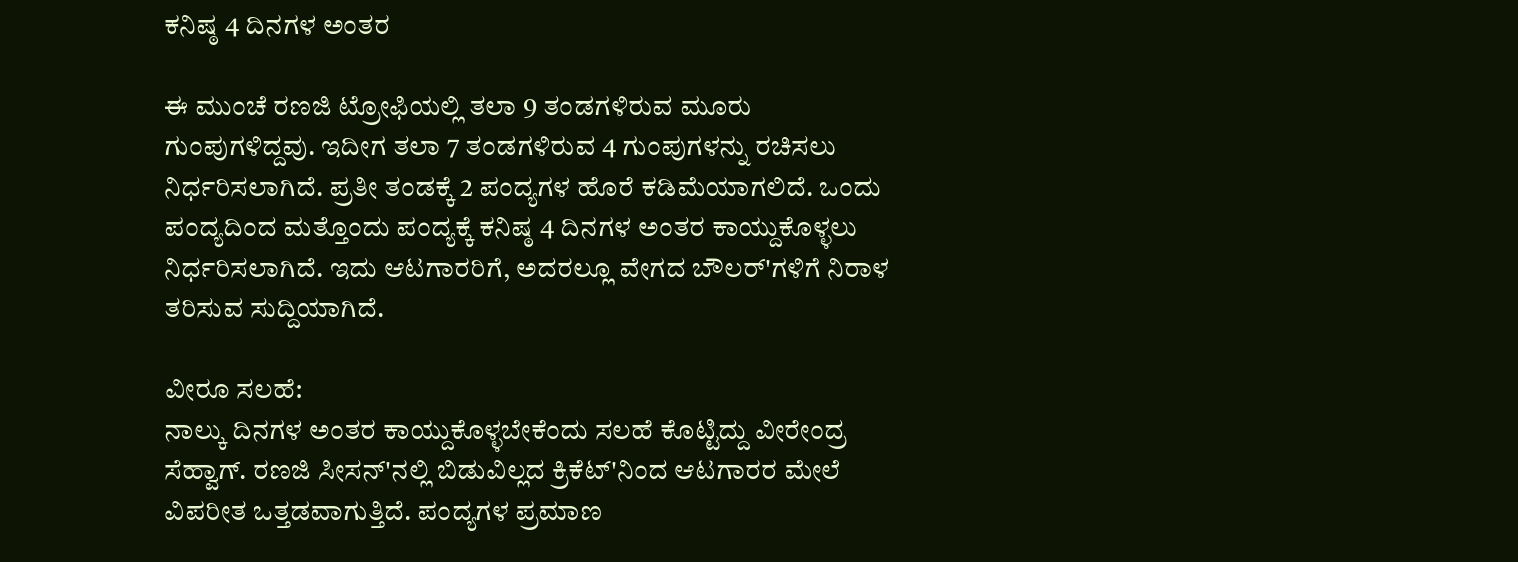ಕನಿಷ್ಠ 4 ದಿನಗಳ ಅಂತರ

ಈ ಮುಂಚೆ ರಣಜಿ ಟ್ರೋಫಿಯಲ್ಲಿ ತಲಾ 9 ತಂಡಗಳಿರುವ ಮೂರು ಗುಂಪುಗಳಿದ್ದವು. ಇದೀಗ ತಲಾ 7 ತಂಡಗಳಿರುವ 4 ಗುಂಪುಗಳನ್ನು ರಚಿಸಲು ನಿರ್ಧರಿಸಲಾಗಿದೆ. ಪ್ರತೀ ತಂಡಕ್ಕೆ 2 ಪಂದ್ಯಗಳ ಹೊರೆ ಕಡಿಮೆಯಾಗಲಿದೆ. ಒಂದು ಪಂದ್ಯದಿಂದ ಮತ್ತೊಂದು ಪಂದ್ಯಕ್ಕೆ ಕನಿಷ್ಠ 4 ದಿನಗಳ ಅಂತರ ಕಾಯ್ದುಕೊಳ್ಳಲು ನಿರ್ಧರಿಸಲಾಗಿದೆ. ಇದು ಆಟಗಾರರಿಗೆ, ಅದರಲ್ಲೂ ವೇಗದ ಬೌಲರ್'ಗಳಿಗೆ ನಿರಾಳ ತರಿಸುವ ಸುದ್ದಿಯಾಗಿದೆ.

ವೀರೂ ಸಲಹೆ:
ನಾಲ್ಕು ದಿನಗಳ ಅಂತರ ಕಾಯ್ದುಕೊಳ್ಳಬೇಕೆಂದು ಸಲಹೆ ಕೊಟ್ಟಿದ್ದು ವೀರೇಂದ್ರ ಸೆಹ್ವಾಗ್. ರಣಜಿ ಸೀಸನ್'ನಲ್ಲಿ ಬಿಡುವಿಲ್ಲದ ಕ್ರಿಕೆಟ್'ನಿಂದ ಆಟಗಾರರ ಮೇಲೆ ವಿಪರೀತ ಒತ್ತಡವಾಗುತ್ತಿದೆ. ಪಂದ್ಯಗಳ ಪ್ರಮಾಣ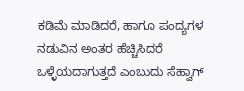ಕಡಿಮೆ ಮಾಡಿದರೆ, ಹಾಗೂ ಪಂದ್ಯಗಳ ನಡುವಿನ ಅಂತರ ಹೆಚ್ಚಿಸಿದರೆ ಒಳ್ಳೆಯದಾಗುತ್ತದೆ ಎಂಬುದು ಸೆಹ್ವಾಗ್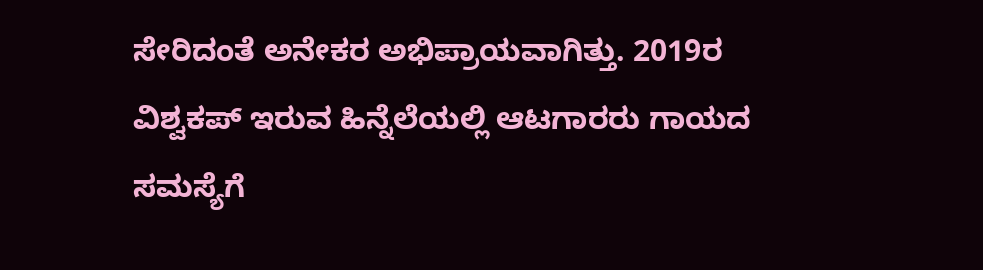ಸೇರಿದಂತೆ ಅನೇಕರ ಅಭಿಪ್ರಾಯವಾಗಿತ್ತು. 2019ರ ವಿಶ್ವಕಪ್ ಇರುವ ಹಿನ್ನೆಲೆಯಲ್ಲಿ ಆಟಗಾರರು ಗಾಯದ ಸಮಸ್ಯೆಗೆ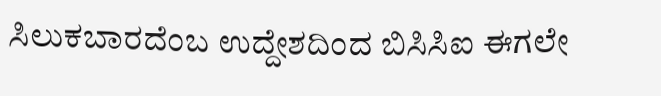ಸಿಲುಕಬಾರದೆಂಬ ಉದ್ದೇಶದಿಂದ ಬಿಸಿಸಿಐ ಈಗಲೇ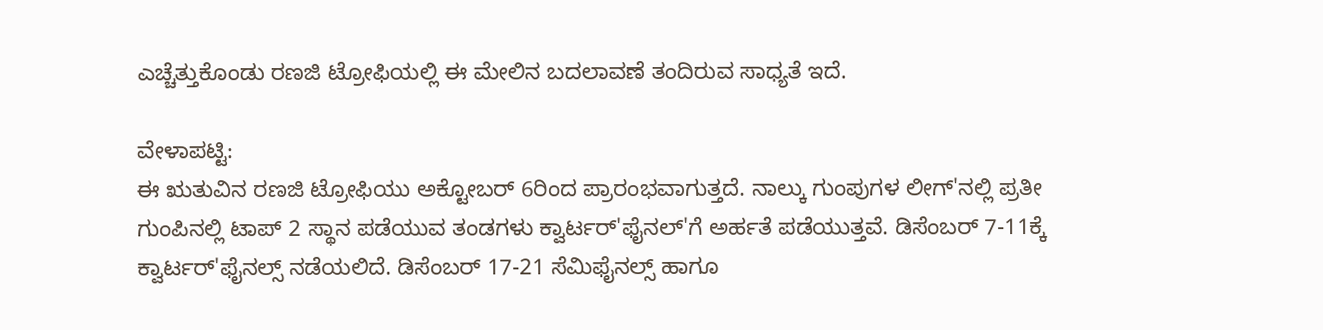ಎಚ್ಚೆತ್ತುಕೊಂಡು ರಣಜಿ ಟ್ರೋಫಿಯಲ್ಲಿ ಈ ಮೇಲಿನ ಬದಲಾವಣೆ ತಂದಿರುವ ಸಾಧ್ಯತೆ ಇದೆ.

ವೇಳಾಪಟ್ಟಿ:
ಈ ಋತುವಿನ ರಣಜಿ ಟ್ರೋಫಿಯು ಅಕ್ಟೋಬರ್ 6ರಿಂದ ಪ್ರಾರಂಭವಾಗುತ್ತದೆ. ನಾಲ್ಕು ಗುಂಪುಗಳ ಲೀಗ್'ನಲ್ಲಿ ಪ್ರತೀ ಗುಂಪಿನಲ್ಲಿ ಟಾಪ್ 2 ಸ್ಥಾನ ಪಡೆಯುವ ತಂಡಗಳು ಕ್ವಾರ್ಟರ್'ಫೈನಲ್'ಗೆ ಅರ್ಹತೆ ಪಡೆಯುತ್ತವೆ. ಡಿಸೆಂಬರ್ 7-11ಕ್ಕೆ ಕ್ವಾರ್ಟರ್'ಫೈನಲ್ಸ್ ನಡೆಯಲಿದೆ. ಡಿಸೆಂಬರ್ 17-21 ಸೆಮಿಫೈನಲ್ಸ್ ಹಾಗೂ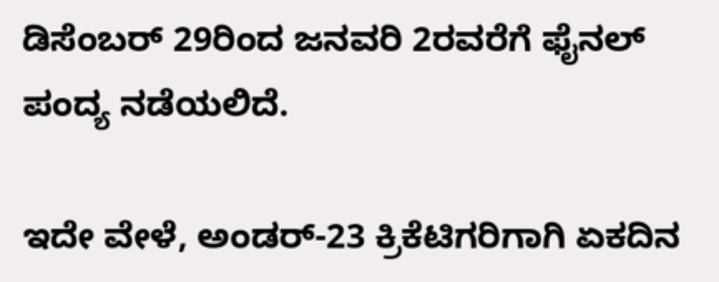ಡಿಸೆಂಬರ್ 29ರಿಂದ ಜನವರಿ 2ರವರೆಗೆ ಫೈನಲ್ ಪಂದ್ಯ ನಡೆಯಲಿದೆ.

ಇದೇ ವೇಳೆ, ಅಂಡರ್-23 ಕ್ರಿಕೆಟಿಗರಿಗಾಗಿ ಏಕದಿನ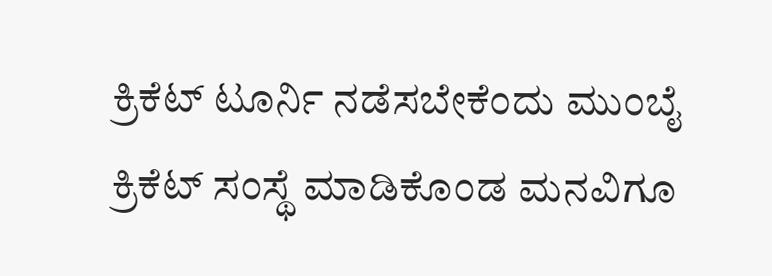ಕ್ರಿಕೆಟ್ ಟೂರ್ನಿ ನಡೆಸಬೇಕೆಂದು ಮುಂಬೈ ಕ್ರಿಕೆಟ್ ಸಂಸ್ಥೆ ಮಾಡಿಕೊಂಡ ಮನವಿಗೂ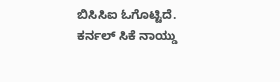ಬಿಸಿಸಿಐ ಓಗೊಟ್ಟಿದೆ. ಕರ್ನಲ್ ಸಿಕೆ ನಾಯ್ಡು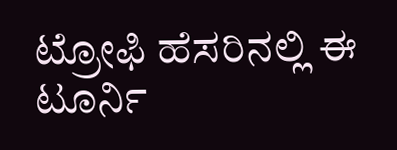ಟ್ರೋಫಿ ಹೆಸರಿನಲ್ಲಿ ಈ ಟೂರ್ನಿ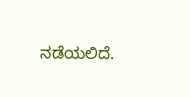ನಡೆಯಲಿದೆ.